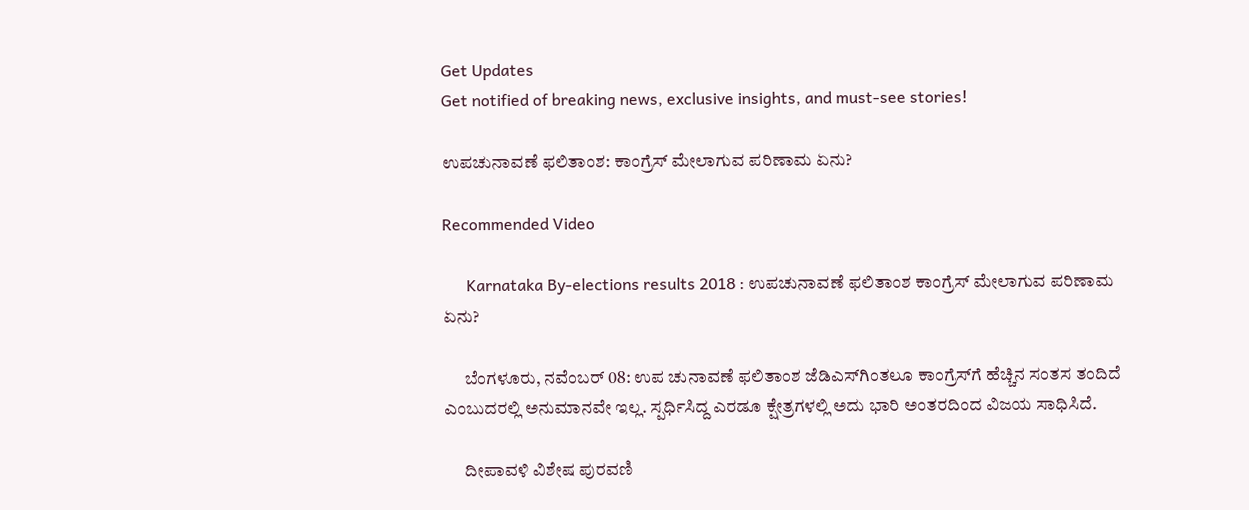Get Updates
Get notified of breaking news, exclusive insights, and must-see stories!

ಉಪಚುನಾವಣೆ ಫಲಿತಾಂಶ: ಕಾಂಗ್ರೆಸ್‌ ಮೇಲಾಗುವ ಪರಿಣಾಮ ಏನು?

Recommended Video

      Karnataka By-elections results 2018 : ಉಪಚುನಾವಣೆ ಫಲಿತಾಂಶ ಕಾಂಗ್ರೆಸ್ ಮೇಲಾಗುವ ಪರಿಣಾಮ ಏನು?

      ಬೆಂಗಳೂರು, ನವೆಂಬರ್ 08: ಉಪ ಚುನಾವಣೆ ಫಲಿತಾಂಶ ಜೆಡಿಎಸ್‌ಗಿಂತಲೂ ಕಾಂಗ್ರೆಸ್‌ಗೆ ಹೆಚ್ಚಿನ ಸಂತಸ ತಂದಿದೆ ಎಂಬುದರಲ್ಲಿ ಅನುಮಾನವೇ ಇಲ್ಲ. ಸ್ಪರ್ಧಿಸಿದ್ದ ಎರಡೂ ಕ್ಷೇತ್ರಗಳಲ್ಲಿ ಅದು ಭಾರಿ ಅಂತರದಿಂದ ವಿಜಯ ಸಾಧಿಸಿದೆ.

      ದೀಪಾವಳಿ ವಿಶೇಷ ಪುರವಣಿ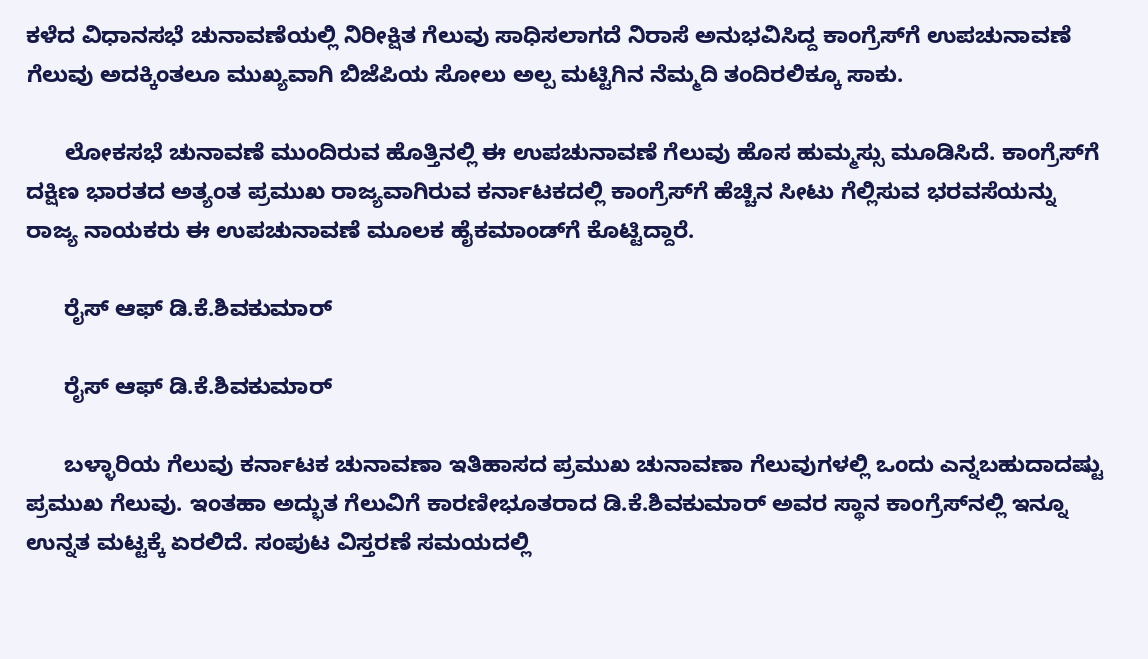ಕಳೆದ ವಿಧಾನಸಭೆ ಚುನಾವಣೆಯಲ್ಲಿ ನಿರೀಕ್ಷಿತ ಗೆಲುವು ಸಾಧಿಸಲಾಗದೆ ನಿರಾಸೆ ಅನುಭವಿಸಿದ್ದ ಕಾಂಗ್ರೆಸ್‌ಗೆ ಉಪಚುನಾವಣೆ ಗೆಲುವು ಅದಕ್ಕಿಂತಲೂ ಮುಖ್ಯವಾಗಿ ಬಿಜೆಪಿಯ ಸೋಲು ಅಲ್ಪ ಮಟ್ಟಿಗಿನ ನೆಮ್ಮದಿ ತಂದಿರಲಿಕ್ಕೂ ಸಾಕು.

      ಲೋಕಸಭೆ ಚುನಾವಣೆ ಮುಂದಿರುವ ಹೊತ್ತಿನಲ್ಲಿ ಈ ಉಪಚುನಾವಣೆ ಗೆಲುವು ಹೊಸ ಹುಮ್ಮಸ್ಸು ಮೂಡಿಸಿದೆ. ಕಾಂಗ್ರೆಸ್‌ಗೆ ದಕ್ಷಿಣ ಭಾರತದ ಅತ್ಯಂತ ಪ್ರಮುಖ ರಾಜ್ಯವಾಗಿರುವ ಕರ್ನಾಟಕದಲ್ಲಿ ಕಾಂಗ್ರೆಸ್‌ಗೆ ಹೆಚ್ಚಿನ ಸೀಟು ಗೆಲ್ಲಿಸುವ ಭರವಸೆಯನ್ನು ರಾಜ್ಯ ನಾಯಕರು ಈ ಉಪಚುನಾವಣೆ ಮೂಲಕ ಹೈಕಮಾಂಡ್‌ಗೆ ಕೊಟ್ಟಿದ್ದಾರೆ.

      ರೈಸ್‌ ಆಫ್‌ ಡಿ.ಕೆ.ಶಿವಕುಮಾರ್‌

      ರೈಸ್‌ ಆಫ್‌ ಡಿ.ಕೆ.ಶಿವಕುಮಾರ್‌

      ಬಳ್ಳಾರಿಯ ಗೆಲುವು ಕರ್ನಾಟಕ ಚುನಾವಣಾ ಇತಿಹಾಸದ ಪ್ರಮುಖ ಚುನಾವಣಾ ಗೆಲುವುಗಳಲ್ಲಿ ಒಂದು ಎನ್ನಬಹುದಾದಷ್ಟು ಪ್ರಮುಖ ಗೆಲುವು. ಇಂತಹಾ ಅದ್ಭುತ ಗೆಲುವಿಗೆ ಕಾರಣೀಭೂತರಾದ ಡಿ.ಕೆ.ಶಿವಕುಮಾರ್‌ ಅವರ ಸ್ಥಾನ ಕಾಂಗ್ರೆಸ್‌ನಲ್ಲಿ ಇನ್ನೂ ಉನ್ನತ ಮಟ್ಟಕ್ಕೆ ಏರಲಿದೆ. ಸಂಪುಟ ವಿಸ್ತರಣೆ ಸಮಯದಲ್ಲಿ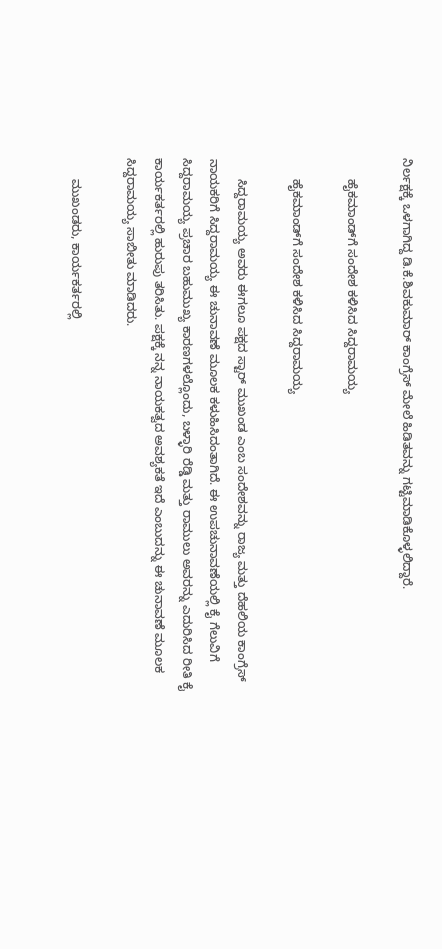ನಿರ್ಲಕ್ಷಕ್ಕೆ ಒಳಗಾಗಿದ್ದ ಡಿ.ಕೆ.ಶಿವಕುಮಾರ್‌ ಕಾಂಗ್ರೆಸ್‌ ಮೇಲೆ ಹಿಡಿತವನ್ನು ಗಟ್ಟಿಮಾಡಿಕೊಳ್ಳಲಿದ್ದಾರೆ.

      ಹೈಕಮಾಂಡ್‌ಗೆ ಸಂದೇಶ ಕಳಿಸಿದ ಸಿದ್ದರಾಮಯ್ಯ

      ಹೈಕಮಾಂಡ್‌ಗೆ ಸಂದೇಶ ಕಳಿಸಿದ ಸಿದ್ದರಾಮಯ್ಯ

      ಸಿದ್ದರಾಮಯ್ಯ ಅವರು ಈಗಲೂ ಪಕ್ಷದ ಸ್ಟಾರ್‌ ಮುಖಂಡ ಎಂಬ ಸಂದೇಶವನ್ನು ರಾಜ್ಯ ಮತ್ತು ದೆಹಲಿಯ ಕಾಂಗ್ರೆಸ್ ನಾಯಕರಿಗೆ ಸಿದ್ದರಾಮಯ್ಯ ಈ ಚುನಾವಣೆ ಮೂಲಕ ಕಳುಹಿಸಿದಂತಾಗಿದೆ. ಈ ಉಪಚುನಾವಣೆಯಲ್ಲಿ ಕೈ ಗೆಲುವಿಗೆ ಸಿದ್ದರಾಮಯ್ಯ ಪ್ರಚಾರ ಬಹುಮುಖ್ಯ ಕಾರಣಗಳಲ್ಲೊಂದು, ಬಳ್ಳಾರಿ ರೆಡ್ಡಿ ಮತ್ತು ರಾಮುಲು ಅವರನ್ನು ಎದುರಿಸಿದ ರೀತಿ ಕೈ ಕಾರ್ಯಕರ್ತರಲ್ಲಿ ಹುರುಪು ತರಿಸಿತು. ಪಕ್ಷಕ್ಕೆ ನನ್ನ ನಾಯಕತ್ವದ ಅವಶ್ಯಕತೆ ಇದೆ ಎಂಬುದನ್ನು ಈ ಚುನಾವಣೆ ಮೂಲಕ ಸಿದ್ದರಾಮಯ್ಯ ಸಾಬೀತು ಮಾಡಿದರು.

      ಮುಖಂಡರು, ಕಾರ್ಯಕರ್ತರಲ್ಲಿ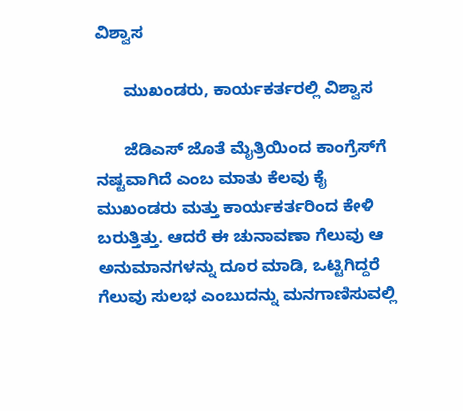ವಿಶ್ವಾಸ

      ಮುಖಂಡರು, ಕಾರ್ಯಕರ್ತರಲ್ಲಿ ವಿಶ್ವಾಸ

      ಜೆಡಿಎಸ್‌ ಜೊತೆ ಮೈತ್ರಿಯಿಂದ ಕಾಂಗ್ರೆಸ್‌ಗೆ ನಷ್ಟವಾಗಿದೆ ಎಂಬ ಮಾತು ಕೆಲವು ಕೈ ಮುಖಂಡರು ಮತ್ತು ಕಾರ್ಯಕರ್ತರಿಂದ ಕೇಳಿ ಬರುತ್ತಿತ್ತು. ಆದರೆ ಈ ಚುನಾವಣಾ ಗೆಲುವು ಆ ಅನುಮಾನಗಳನ್ನು ದೂರ ಮಾಡಿ, ಒಟ್ಟಿಗಿದ್ದರೆ ಗೆಲುವು ಸುಲಭ ಎಂಬುದನ್ನು ಮನಗಾಣಿಸುವಲ್ಲಿ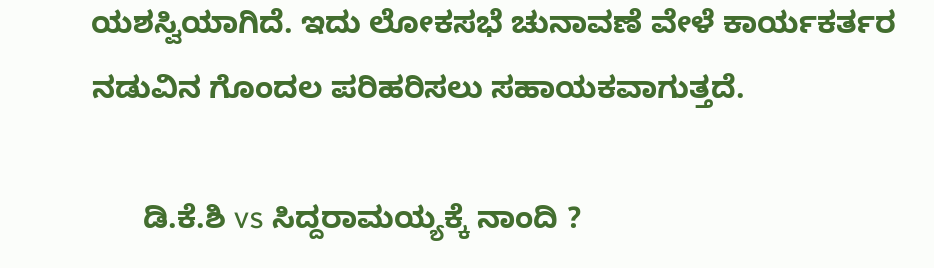ಯಶಸ್ವಿಯಾಗಿದೆ. ಇದು ಲೋಕಸಭೆ ಚುನಾವಣೆ ವೇಳೆ ಕಾರ್ಯಕರ್ತರ ನಡುವಿನ ಗೊಂದಲ ಪರಿಹರಿಸಲು ಸಹಾಯಕವಾಗುತ್ತದೆ.

      ಡಿ.ಕೆ.ಶಿ vs ಸಿದ್ದರಾಮಯ್ಯಕ್ಕೆ ನಾಂದಿ ?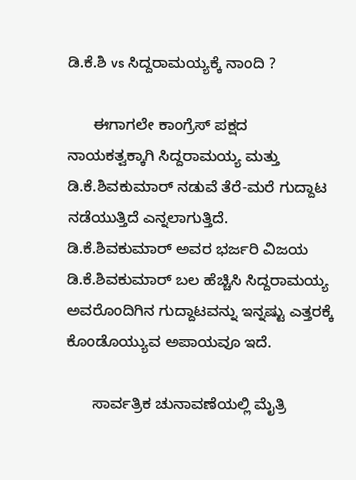ಡಿ.ಕೆ.ಶಿ vs ಸಿದ್ದರಾಮಯ್ಯಕ್ಕೆ ನಾಂದಿ ?

      ಈಗಾಗಲೇ ಕಾಂಗ್ರೆಸ್‌ ಪಕ್ಷದ ನಾಯಕತ್ವಕ್ಕಾಗಿ ಸಿದ್ದರಾಮಯ್ಯ ಮತ್ತು ಡಿ.ಕೆ.ಶಿವಕುಮಾರ್ ನಡುವೆ ತೆರೆ-ಮರೆ ಗುದ್ದಾಟ ನಡೆಯುತ್ತಿದೆ ಎನ್ನಲಾಗುತ್ತಿದೆ. ಡಿ.ಕೆ.ಶಿವಕುಮಾರ್ ಅವರ ಭರ್ಜರಿ ವಿಜಯ ಡಿ.ಕೆ.ಶಿವಕುಮಾರ್ ಬಲ ಹೆಚ್ಚಿಸಿ ಸಿದ್ದರಾಮಯ್ಯ ಅವರೊಂದಿಗಿನ ಗುದ್ದಾಟವನ್ನು ಇನ್ನಷ್ಟು ಎತ್ತರಕ್ಕೆ ಕೊಂಡೊಯ್ಯುವ ಅಪಾಯವೂ ಇದೆ.

      ಸಾರ್ವತ್ರಿಕ ಚುನಾವಣೆಯಲ್ಲಿ ಮೈತ್ರಿ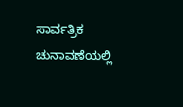ಸಾರ್ವತ್ರಿಕ ಚುನಾವಣೆಯಲ್ಲಿ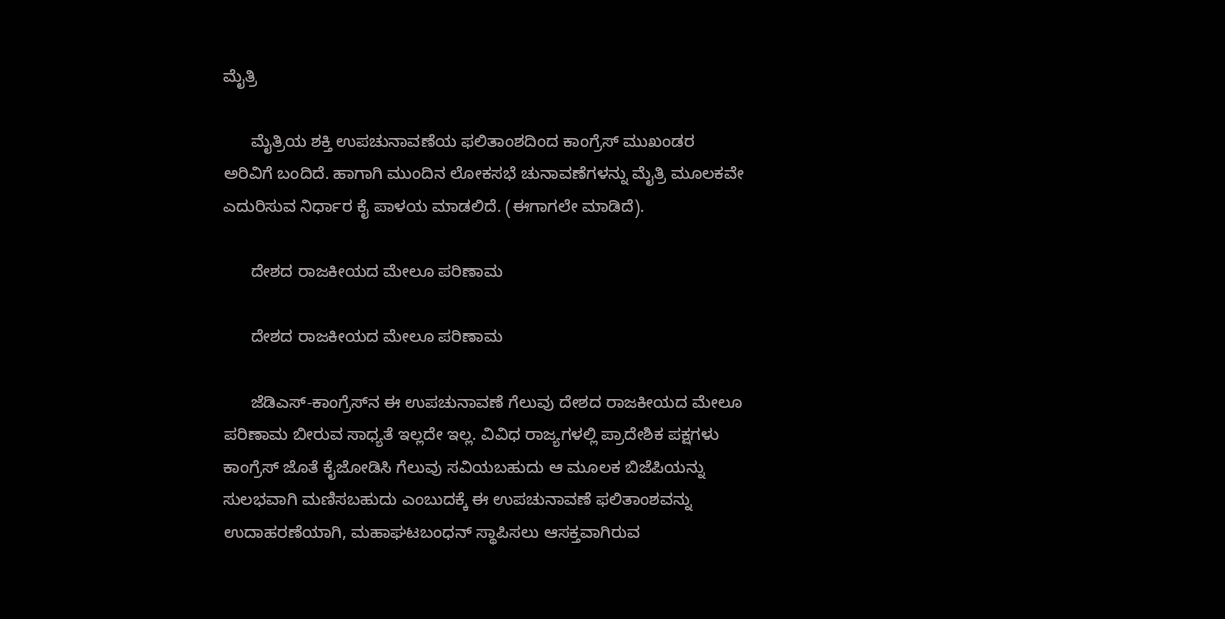ಮೈತ್ರಿ

      ಮೈತ್ರಿಯ ಶಕ್ತಿ ಉಪಚುನಾವಣೆಯ ಫಲಿತಾಂಶದಿಂದ ಕಾಂಗ್ರೆಸ್ ಮುಖಂಡರ ಅರಿವಿಗೆ ಬಂದಿದೆ. ಹಾಗಾಗಿ ಮುಂದಿನ ಲೋಕಸಭೆ ಚುನಾವಣೆಗಳನ್ನು ಮೈತ್ರಿ ಮೂಲಕವೇ ಎದುರಿಸುವ ನಿರ್ಧಾರ ಕೈ ಪಾಳಯ ಮಾಡಲಿದೆ. (ಈಗಾಗಲೇ ಮಾಡಿದೆ).

      ದೇಶದ ರಾಜಕೀಯದ ಮೇಲೂ ಪರಿಣಾಮ

      ದೇಶದ ರಾಜಕೀಯದ ಮೇಲೂ ಪರಿಣಾಮ

      ಜೆಡಿಎಸ್-ಕಾಂಗ್ರೆಸ್‌ನ ಈ ಉಪಚುನಾವಣೆ ಗೆಲುವು ದೇಶದ ರಾಜಕೀಯದ ಮೇಲೂ ಪರಿಣಾಮ ಬೀರುವ ಸಾಧ್ಯತೆ ಇಲ್ಲದೇ ಇಲ್ಲ. ವಿವಿಧ ರಾಜ್ಯಗಳಲ್ಲಿ ಪ್ರಾದೇಶಿಕ ಪಕ್ಷಗಳು ಕಾಂಗ್ರೆಸ್‌ ಜೊತೆ ಕೈಜೋಡಿಸಿ ಗೆಲುವು ಸವಿಯಬಹುದು ಆ ಮೂಲಕ ಬಿಜೆಪಿಯನ್ನು ಸುಲಭವಾಗಿ ಮಣಿಸಬಹುದು ಎಂಬುದಕ್ಕೆ ಈ ಉಪಚುನಾವಣೆ ಫಲಿತಾಂಶವನ್ನು ಉದಾಹರಣೆಯಾಗಿ, ಮಹಾಘಟಬಂಧನ್‌ ಸ್ಥಾಪಿಸಲು ಆಸಕ್ತವಾಗಿರುವ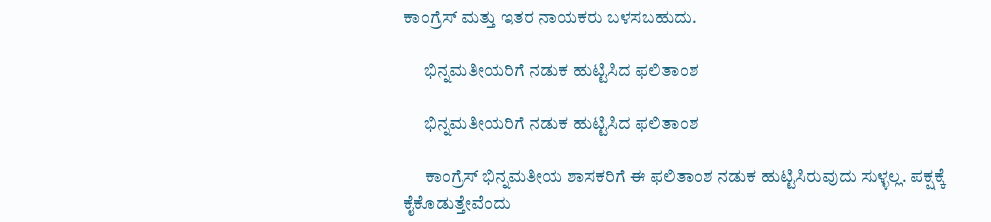ಕಾಂಗ್ರೆಸ್‌ ಮತ್ತು ಇತರ ನಾಯಕರು ಬಳಸಬಹುದು.

      ಭಿನ್ನಮತೀಯರಿಗೆ ನಡುಕ ಹುಟ್ಟಿಸಿದ ಫಲಿತಾಂಶ

      ಭಿನ್ನಮತೀಯರಿಗೆ ನಡುಕ ಹುಟ್ಟಿಸಿದ ಫಲಿತಾಂಶ

      ಕಾಂಗ್ರೆಸ್‌ ಭಿನ್ನಮತೀಯ ಶಾಸಕರಿಗೆ ಈ ಫಲಿತಾಂಶ ನಡುಕ ಹುಟ್ಟಿಸಿರುವುದು ಸುಳ್ಳಲ್ಲ. ಪಕ್ಷಕ್ಕೆ ಕೈಕೊಡುತ್ತೇವೆಂದು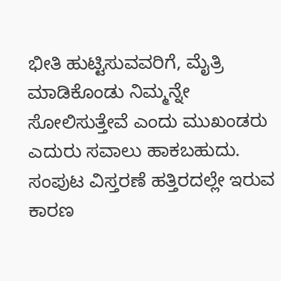ಭೀತಿ ಹುಟ್ಟಿಸುವವರಿಗೆ, ಮೈತ್ರಿ ಮಾಡಿಕೊಂಡು ನಿಮ್ಮನ್ನೇ ಸೋಲಿಸುತ್ತೇವೆ ಎಂದು ಮುಖಂಡರು ಎದುರು ಸವಾಲು ಹಾಕಬಹುದು. ಸಂಪುಟ ವಿಸ್ತರಣೆ ಹತ್ತಿರದಲ್ಲೇ ಇರುವ ಕಾರಣ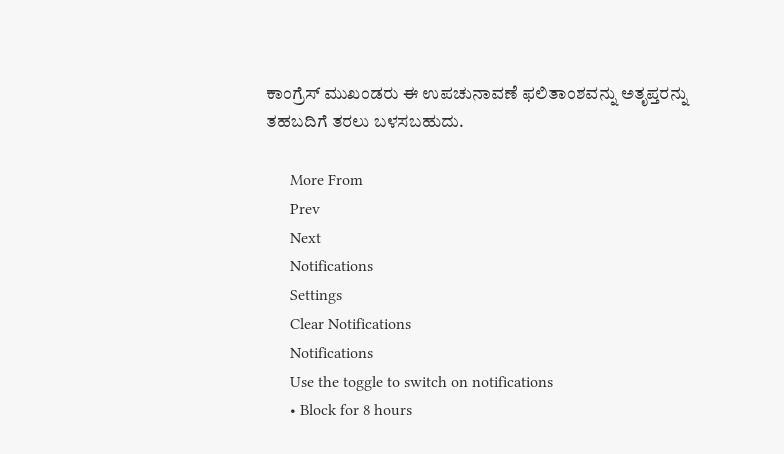ಕಾಂಗ್ರೆಸ್ ಮುಖಂಡರು ಈ ಉಪಚುನಾವಣೆ ಫಲಿತಾಂಶವನ್ನು ಅತೃಪ್ತರನ್ನು ತಹಬದಿಗೆ ತರಲು ಬಳಸಬಹುದು.

      More From
      Prev
      Next
      Notifications
      Settings
      Clear Notifications
      Notifications
      Use the toggle to switch on notifications
      • Block for 8 hours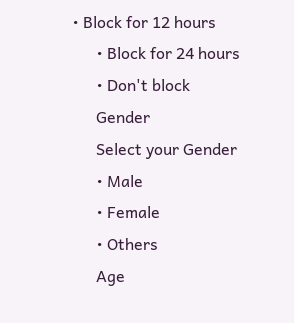• Block for 12 hours
      • Block for 24 hours
      • Don't block
      Gender
      Select your Gender
      • Male
      • Female
      • Others
      Age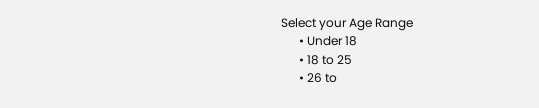Select your Age Range
      • Under 18
      • 18 to 25
      • 26 to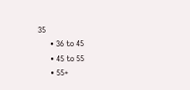35
      • 36 to 45
      • 45 to 55
      • 55+